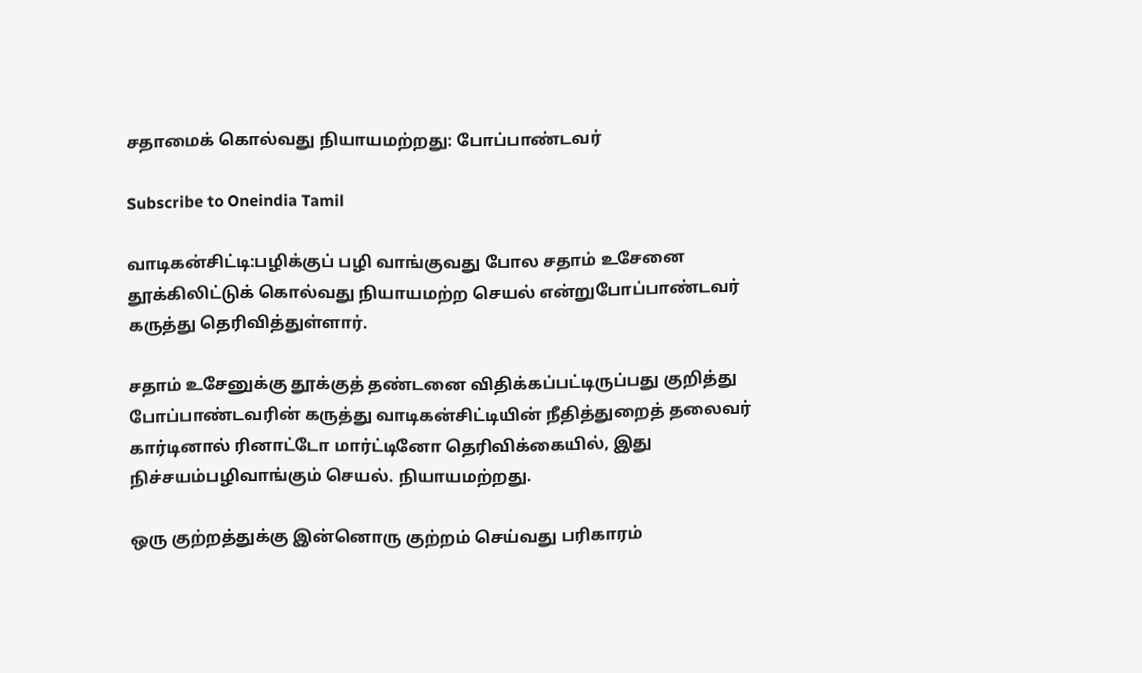சதாமைக் கொல்வது நியாயமற்றது: போப்பாண்டவர்

Subscribe to Oneindia Tamil

வாடிகன்சிட்டி:பழிக்குப் பழி வாங்குவது போல சதாம் உசேனை தூக்கிலிட்டுக் கொல்வது நியாயமற்ற செயல் என்றுபோப்பாண்டவர் கருத்து தெரிவித்துள்ளார்.

சதாம் உசேனுக்கு தூக்குத் தண்டனை விதிக்கப்பட்டிருப்பது குறித்து போப்பாண்டவரின் கருத்து வாடிகன்சிட்டியின் நீதித்துறைத் தலைவர் கார்டினால் ரினாட்டோ மார்ட்டினோ தெரிவிக்கையில், இது நிச்சயம்பழிவாங்கும் செயல். நியாயமற்றது.

ஒரு குற்றத்துக்கு இன்னொரு குற்றம் செய்வது பரிகாரம்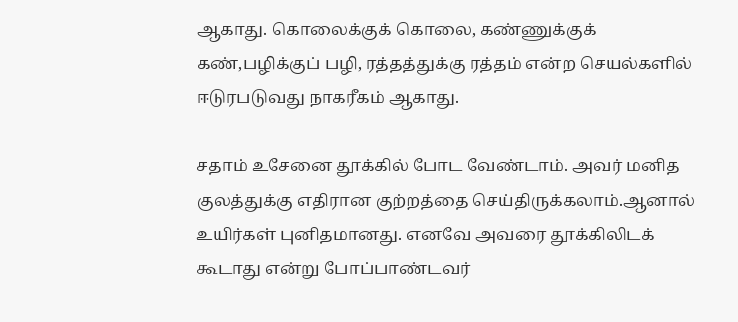ஆகாது. கொலைக்குக் கொலை, கண்ணுக்குக் கண்,பழிக்குப் பழி, ரத்தத்துக்கு ரத்தம் என்ற செயல்களில் ஈடுரபடுவது நாகரீகம் ஆகாது.

சதாம் உசேனை தூக்கில் போட வேண்டாம். அவர் மனித குலத்துக்கு எதிரான குற்றத்தை செய்திருக்கலாம்.ஆனால் உயிர்கள் புனிதமானது. எனவே அவரை தூக்கிலிடக் கூடாது என்று போப்பாண்டவர்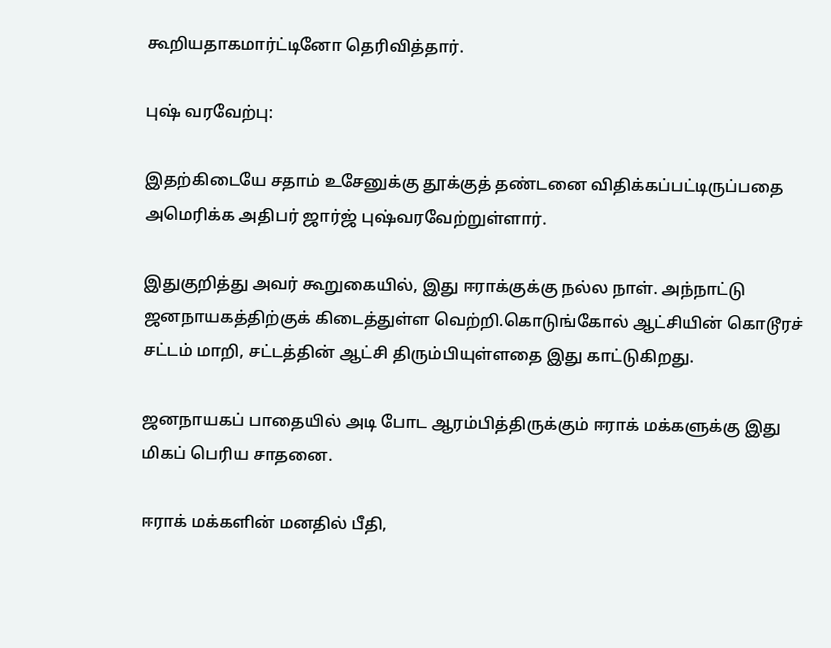கூறியதாகமார்ட்டினோ தெரிவித்தார்.

புஷ் வரவேற்பு:

இதற்கிடையே சதாம் உசேனுக்கு தூக்குத் தண்டனை விதிக்கப்பட்டிருப்பதை அமெரிக்க அதிபர் ஜார்ஜ் புஷ்வரவேற்றுள்ளார்.

இதுகுறித்து அவர் கூறுகையில், இது ஈராக்குக்கு நல்ல நாள். அந்நாட்டு ஜனநாயகத்திற்குக் கிடைத்துள்ள வெற்றி.கொடுங்கோல் ஆட்சியின் கொடூரச் சட்டம் மாறி, சட்டத்தின் ஆட்சி திரும்பியுள்ளதை இது காட்டுகிறது.

ஜனநாயகப் பாதையில் அடி போட ஆரம்பித்திருக்கும் ஈராக் மக்களுக்கு இது மிகப் பெரிய சாதனை.

ஈராக் மக்களின் மனதில் பீதி,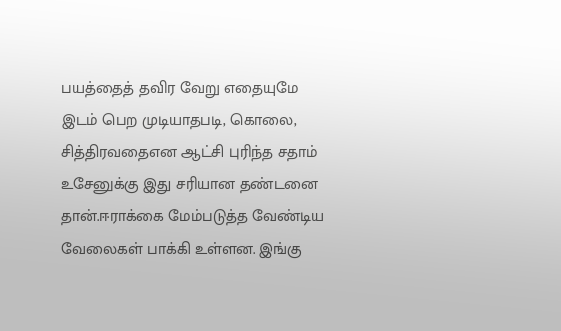பயத்தைத் தவிர வேறு எதையுமே இடம் பெற முடியாதபடி, கொலை, சித்திரவதைஎன ஆட்சி புரிந்த சதாம் உசேனுக்கு இது சரியான தண்டனை தான்.ஈராக்கை மேம்படுத்த வேண்டிய வேலைகள் பாக்கி உள்ளன. இங்கு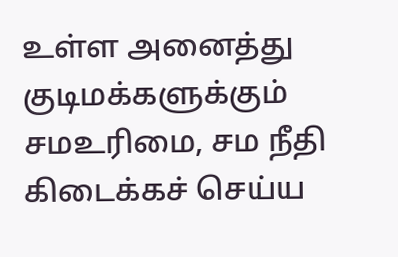உள்ள அனைத்து குடிமக்களுக்கும் சமஉரிமை, சம நீதி கிடைக்கச் செய்ய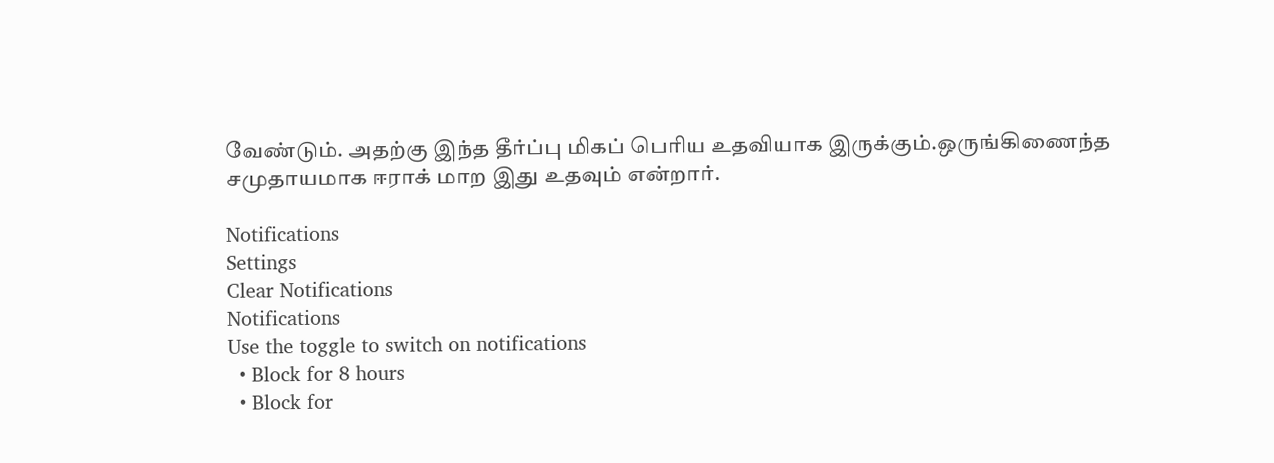வேண்டும். அதற்கு இந்த தீர்ப்பு மிகப் பெரிய உதவியாக இருக்கும்.ஒருங்கிணைந்த சமுதாயமாக ஈராக் மாற இது உதவும் என்றார்.

Notifications
Settings
Clear Notifications
Notifications
Use the toggle to switch on notifications
  • Block for 8 hours
  • Block for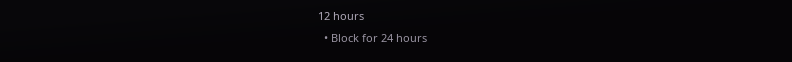12 hours
  • Block for 24 hours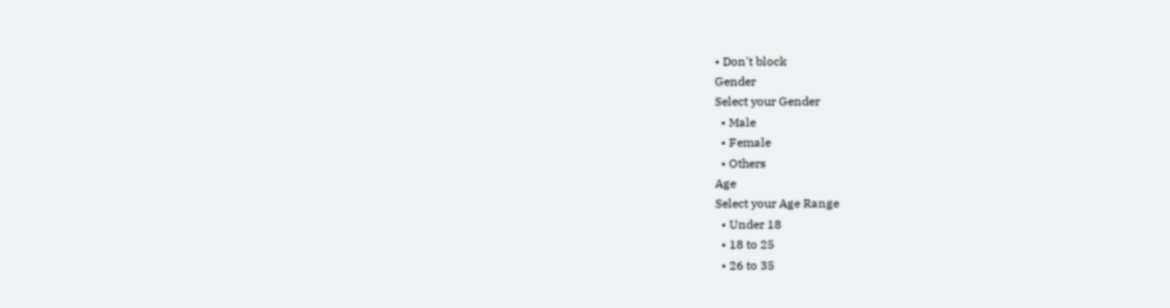• Don't block
Gender
Select your Gender
  • Male
  • Female
  • Others
Age
Select your Age Range
  • Under 18
  • 18 to 25
  • 26 to 35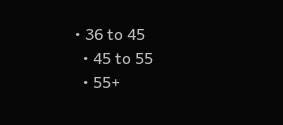• 36 to 45
  • 45 to 55
  • 55+